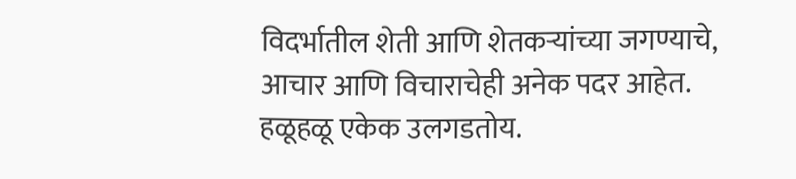विदर्भातील शेती आणि शेतकऱ्यांच्या जगण्याचे, आचार आणि विचाराचेही अनेक पदर आहेत. हळूहळू एकेक उलगडतोय.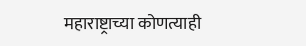महाराष्ट्राच्या कोणत्याही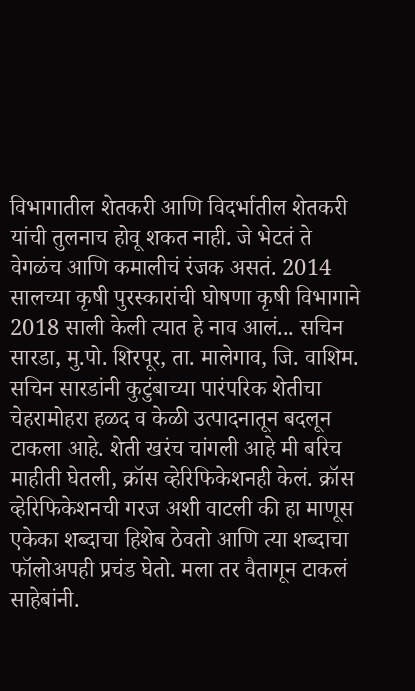विभागातील शेतकरी आणि विदर्भातील शेतकरी यांची तुलनाच होवू शकत नाही. जे भेटतं ते वेगळंच आणि कमालीचं रंजक असतं. 2014 सालच्या कृषी पुरस्कारांची घोषणा कृषी विभागाने 2018 साली केली त्यात हे नाव आलं... सचिन सारडा, मु.पो. शिरपूर, ता. मालेगाव, जि. वाशिम.
सचिन सारडांनी कुटुंबाच्या पारंपरिक शेतीचा चेहरामोहरा हळद व केळी उत्पादनातून बदलून टाकला आहे. शेती खरंच चांगली आहे मी बरिच माहीती घेतली, क्रॉस व्हेरिफिकेशनही केलं. क्रॉस व्हेरिफिकेशनची गरज अशी वाटली की हा माणूस एकेका शब्दाचा हिशेब ठेवतो आणि त्या शब्दाचा फॉलोअपही प्रचंड घेतो. मला तर वैतागून टाकलं साहेबांनी.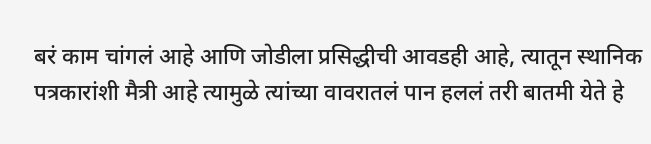बरं काम चांगलं आहे आणि जोडीला प्रसिद्धीची आवडही आहे, त्यातून स्थानिक पत्रकारांशी मैत्री आहे त्यामुळे त्यांच्या वावरातलं पान हललं तरी बातमी येते हे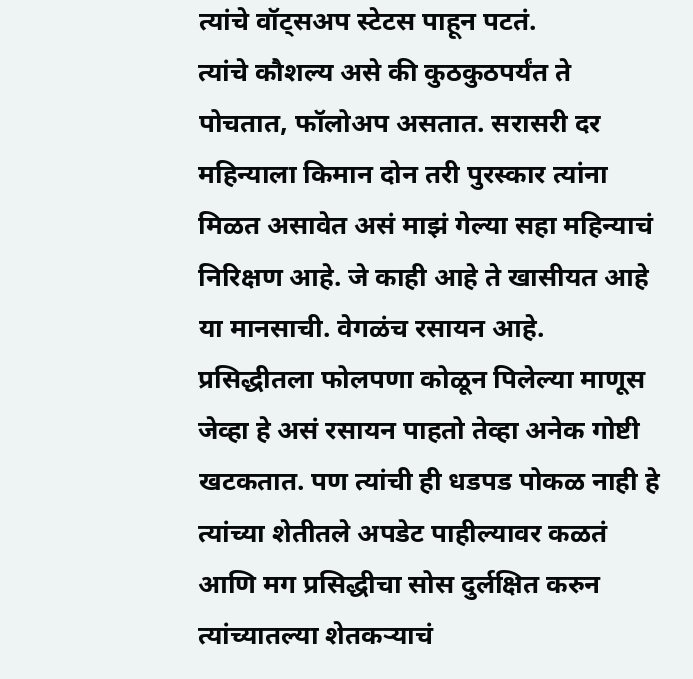त्यांचे वॉट्सअप स्टेटस पाहून पटतं.
त्यांचे कौशल्य असे की कुठकुठपर्यंत ते पोचतात, फॉलोअप असतात. सरासरी दर महिन्याला किमान दोन तरी पुरस्कार त्यांना मिळत असावेत असं माझं गेल्या सहा महिन्याचं निरिक्षण आहे. जे काही आहे ते खासीयत आहे या मानसाची. वेगळंच रसायन आहे. प्रसिद्धीतला फोलपणा कोळून पिलेल्या माणूस जेव्हा हे असं रसायन पाहतो तेव्हा अनेक गोष्टी खटकतात. पण त्यांची ही धडपड पोकळ नाही हे त्यांच्या शेतीतले अपडेट पाहील्यावर कळतं आणि मग प्रसिद्धीचा सोस दुर्लक्षित करुन त्यांच्यातल्या शेतकऱ्याचं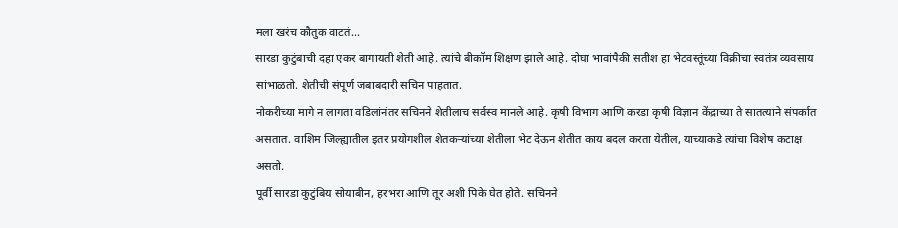मला खरंच कौतुक वाटतं...
सारडा कुटुंबाची दहा एकर बागायती शेती आहे. त्यांचे बीकॉम शिक्षण झाले आहे. दोघा भावांपैकी सतीश हा भेटवस्तूंच्या विक्रीचा स्वतंत्र व्यवसाय सांभाळतो. शेतीची संपूर्ण जबाबदारी सचिन पाहतात.
नोकरीच्या मागे न लागता वडिलांनंतर सचिनने शेतीलाच सर्वस्व मानले आहे. कृषी विभाग आणि करडा कृषी विज्ञान केंद्राच्या ते सातत्याने संपर्कात असतात. वाशिम जिल्ह्यातील इतर प्रयोगशील शेतकऱ्यांच्या शेतीला भेट देऊन शेतीत काय बदल करता येतील, याच्याकडे त्यांचा विशेष कटाक्ष असतो.
पूर्वी सारडा कुटुंबिय सोयाबीन, हरभरा आणि तूर अशी पिके घेत होते. सचिनने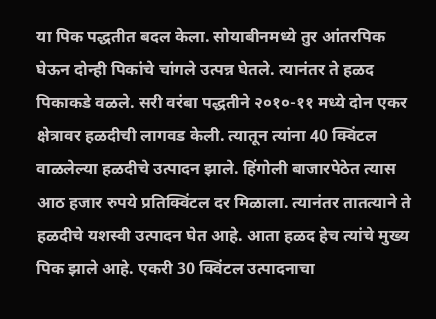या पिक पद्धतीत बदल केला. सोयाबीनमध्ये तुर आंतरपिक घेऊन दोन्ही पिकांचे चांगले उत्पन्न घेतले. त्यानंतर ते हळद पिकाकडे वळले. सरी वरंबा पद्धतीने २०१०-११ मध्ये दोन एकर क्षेत्रावर हळदीची लागवड केली. त्यातून त्यांना 40 क्विंटल वाळलेल्या हळदीचे उत्पादन झाले. हिंगोली बाजारपेठेत त्यास आठ हजार रुपये प्रतिक्विंटल दर मिळाला. त्यानंतर तातत्याने ते हळदीचे यशस्वी उत्पादन घेत आहे. आता हळद हेच त्यांचे मुख्य पिक झाले आहे. एकरी 30 क्विंटल उत्पादनाचा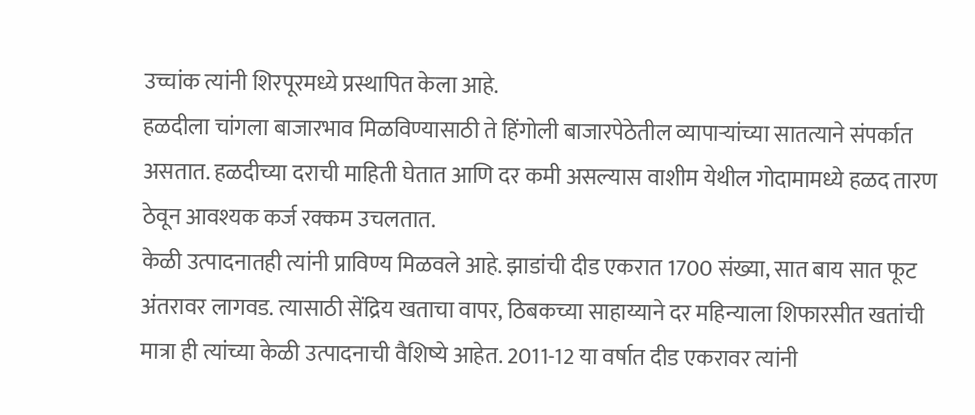उच्चांक त्यांनी शिरपूरमध्ये प्रस्थापित केला आहे.
हळदीला चांगला बाजारभाव मिळविण्यासाठी ते हिंगोली बाजारपेठेतील व्यापाऱ्यांच्या सातत्याने संपर्कात असतात. हळदीच्या दराची माहिती घेतात आणि दर कमी असल्यास वाशीम येथील गोदामामध्ये हळद तारण ठेवून आवश्यक कर्ज रक्कम उचलतात.
केळी उत्पादनातही त्यांनी प्राविण्य मिळवले आहे. झाडांची दीड एकरात 1700 संख्या, सात बाय सात फूट अंतरावर लागवड. त्यासाठी सेंद्रिय खताचा वापर, ठिबकच्या साहाय्याने दर महिन्याला शिफारसीत खतांची मात्रा ही त्यांच्या केळी उत्पादनाची वैशिष्ये आहेत. 2011-12 या वर्षात दीड एकरावर त्यांनी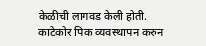केळीची लागवड केली होती. काटेकोर पिक व्यवस्थापन करुन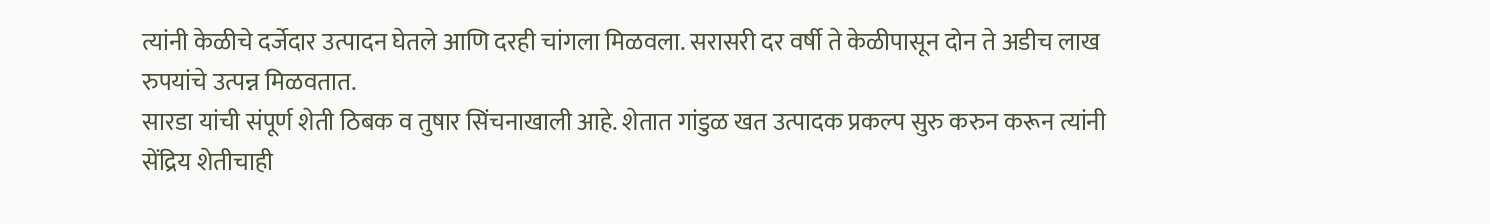त्यांनी केळीचे दर्जेदार उत्पादन घेतले आणि दरही चांगला मिळवला. सरासरी दर वर्षी ते केळीपासून दोन ते अडीच लाख रुपयांचे उत्पन्न मिळवतात.
सारडा यांची संपूर्ण शेती ठिबक व तुषार सिंचनाखाली आहे. शेतात गांडुळ खत उत्पादक प्रकल्प सुरु करुन करून त्यांनी सेंद्रिय शेतीचाही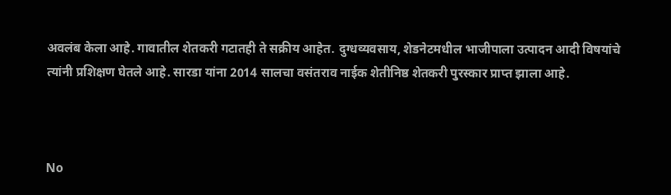अवलंब केला आहे. गावातील शेतकरी गटातही ते सक्रीय आहेत. दुग्धव्यवसाय, शेडनेटमधील भाजीपाला उत्पादन आदी विषयांचे त्यांनी प्रशिक्षण घेतले आहे. सारडा यांना 2014 सालचा वसंतराव नाईक शेतीनिष्ठ शेतकरी पुरस्कार प्राप्त झाला आहे.



No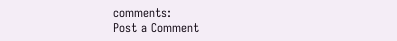comments:
Post a Comment